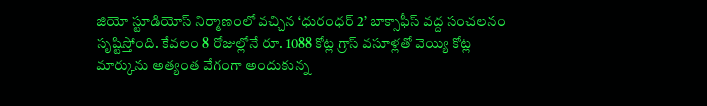జియో స్టూడియోస్ నిర్మాణంలో వచ్చిన ‘ధురంధర్ 2’ బాక్సాఫీస్ వద్ద సంచలనం సృష్టిస్తోంది. కేవలం 8 రోజుల్లోనే రూ. 1088 కోట్ల గ్రాస్ వసూళ్లతో వెయ్యి కోట్ల మార్కును అత్యంత వేగంగా అందుకున్న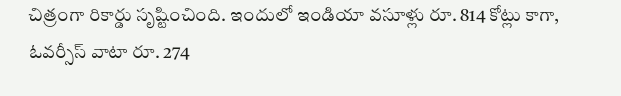చిత్రంగా రికార్డు సృష్టించింది. ఇందులో ఇండియా వసూళ్లు రూ. 814 కోట్లు కాగా, ఓవర్సీస్ వాటా రూ. 274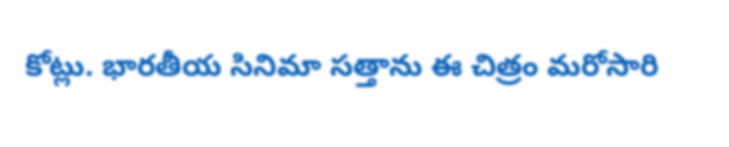కోట్లు. భారతీయ సినిమా సత్తాను ఈ చిత్రం మరోసారి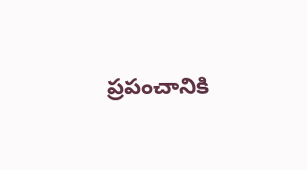ప్రపంచానికి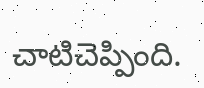చాటిచెప్పింది.